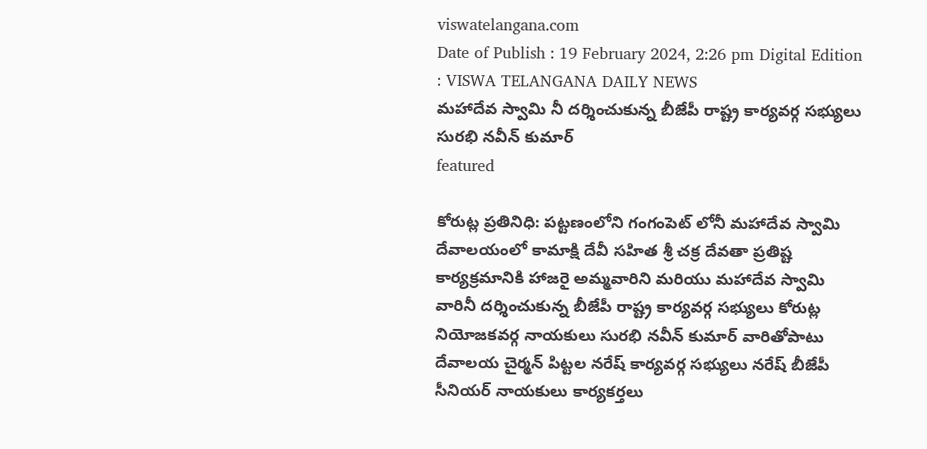viswatelangana.com
Date of Publish : 19 February 2024, 2:26 pm Digital Edition : VISWA TELANGANA DAILY NEWS
మహాదేవ స్వామి నీ దర్శించుకున్న బీజేపీ రాష్ట్ర కార్యవర్గ సభ్యులు సురభి నవీన్ కుమార్
featured

కోరుట్ల ప్రతినిధి: పట్టణంలోని గంగంపెట్ లోనీ మహాదేవ స్వామి దేవాలయంలో కామాక్షి దేవీ సహిత శ్రీ చక్ర దేవతా ప్రతిష్ట కార్యక్రమానికి హాజరై అమ్మవారిని మరియు మహాదేవ స్వామి వారినీ దర్శించుకున్న బీజేపీ రాష్ట్ర కార్యవర్గ సభ్యులు కోరుట్ల నియోజకవర్గ నాయకులు సురభి నవీన్ కుమార్ వారితోపాటు దేవాలయ చైర్మన్ పిట్టల నరేష్ కార్యవర్గ సభ్యులు నరేష్ బీజేపీ సీనియర్ నాయకులు కార్యకర్తలు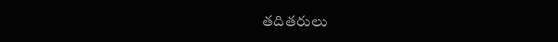తదితరులు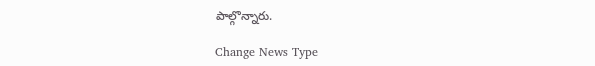పాల్గొన్నారు.

Change News Type